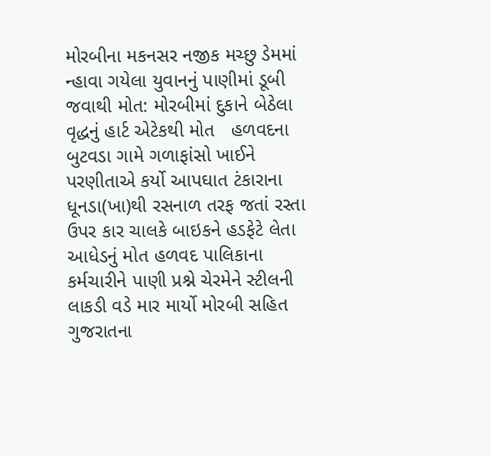મોરબીના મકનસર નજીક મચ્છુ ડેમમાં ન્હાવા ગયેલા યુવાનનું પાણીમાં ડૂબી જવાથી મોત: મોરબીમાં દુકાને બેઠેલા વૃદ્ધનું હાર્ટ એટેકથી મોત   હળવદના બુટવડા ગામે ગળાફાંસો ખાઈને પરણીતાએ કર્યો આપઘાત ટંકારાના ધૂનડા(ખા)થી રસનાળ તરફ જતાં રસ્તા ઉપર કાર ચાલકે બાઇકને હડફેટે લેતા આધેડનું મોત હળવદ પાલિકાના કર્મચારીને પાણી પ્રશ્ને ચેરમેને સ્ટીલની લાકડી વડે માર માર્યો મોરબી સહિત ગુજરાતના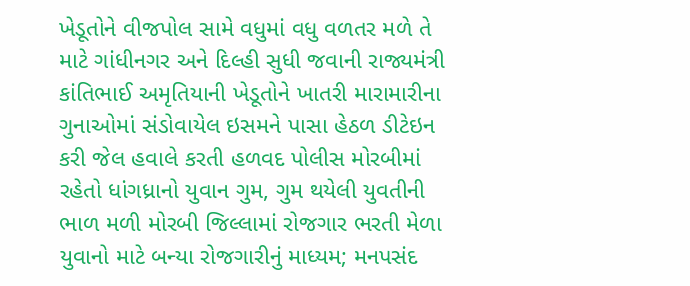ખેડૂતોને વીજપોલ સામે વધુમાં વધુ વળતર મળે તે માટે ગાંધીનગર અને દિલ્હી સુધી જવાની રાજ્યમંત્રી કાંતિભાઈ અમૃતિયાની ખેડૂતોને ખાતરી મારામારીના ગુનાઓમાં સંડોવાયેલ ઇસમને પાસા હેઠળ ડીટેઇન કરી જેલ હવાલે કરતી હળવદ પોલીસ મોરબીમાં રહેતો ધાંગધ્રાનો યુવાન ગુમ, ગુમ થયેલી યુવતીની ભાળ મળી મોરબી જિલ્લામાં રોજગાર ભરતી મેળા યુવાનો માટે બન્યા રોજગારીનું માધ્યમ; મનપસંદ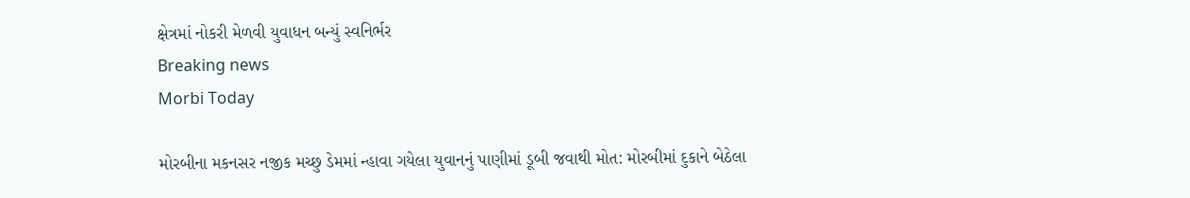ક્ષેત્રમાં નોકરી મેળવી યુવાધન બન્યું સ્વનિર્ભર
Breaking news
Morbi Today

મોરબીના મકનસર નજીક મચ્છુ ડેમમાં ન્હાવા ગયેલા યુવાનનું પાણીમાં ડૂબી જવાથી મોત: મોરબીમાં દુકાને બેઠેલા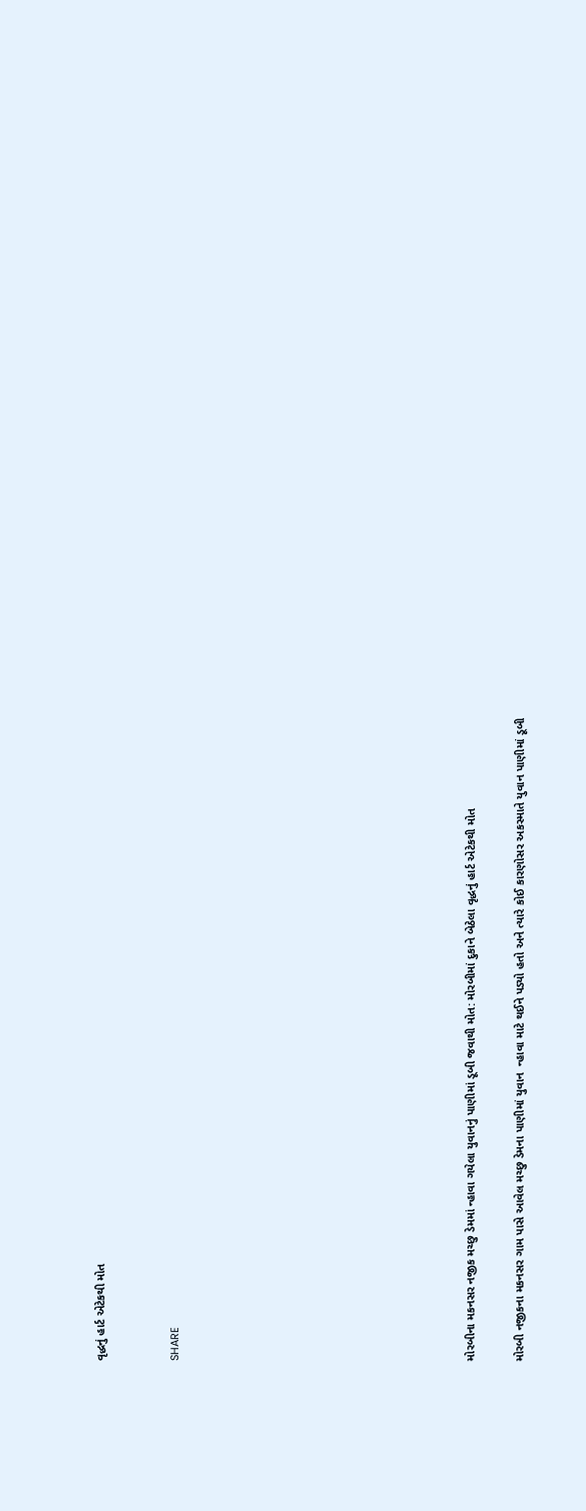વૃદ્ધનું હાર્ટ એટેકથી મોત


SHARE











મોરબીના મકનસર નજીક મચ્છુ ડેમમાં ન્હાવા ગયેલા યુવાનનું પાણીમાં ડૂબી જવાથી મોત: મોરબીમાં દુકાને બેઠેલા વૃદ્ધનું હાર્ટ એટેકથી મોત

મોરબી નજીકના મકનસર ગામ પાસે આવેલ મચ્છુ ડેમના પાણીમાં યુવાન  ન્હાવા માટે થઈને પડ્યો હતો અને ત્યારે કોઈ કારણોસર અકસ્માતે યુવાન પાણીમાં ડૂબી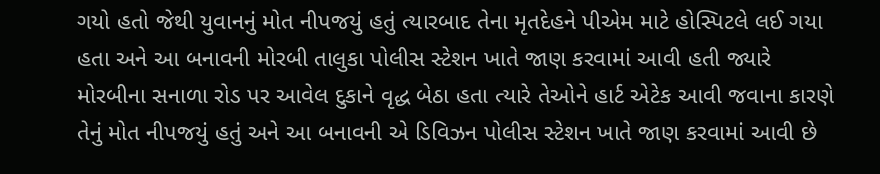ગયો હતો જેથી યુવાનનું મોત નીપજયું હતું ત્યારબાદ તેના મૃતદેહને પીએમ માટે હોસ્પિટલે લઈ ગયા હતા અને આ બનાવની મોરબી તાલુકા પોલીસ સ્ટેશન ખાતે જાણ કરવામાં આવી હતી જ્યારે મોરબીના સનાળા રોડ પર આવેલ દુકાને વૃદ્ધ બેઠા હતા ત્યારે તેઓને હાર્ટ એટેક આવી જવાના કારણે તેનું મોત નીપજયું હતું અને આ બનાવની એ ડિવિઝન પોલીસ સ્ટેશન ખાતે જાણ કરવામાં આવી છે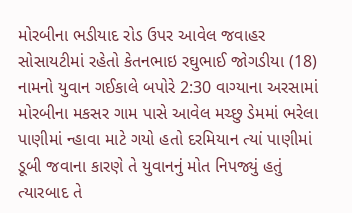મોરબીના ભડીયાદ રોડ ઉપર આવેલ જવાહર સોસાયટીમાં રહેતો કેતનભાઇ રઘુભાઈ જોગડીયા (18) નામનો યુવાન ગઈકાલે બપોરે 2:30 વાગ્યાના અરસામાં મોરબીના મકસર ગામ પાસે આવેલ મચ્છુ ડેમમાં ભરેલા પાણીમાં ન્હાવા માટે ગયો હતો દરમિયાન ત્યાં પાણીમાં ડૂબી જવાના કારણે તે યુવાનનું મોત નિપજ્યું હતું ત્યારબાદ તે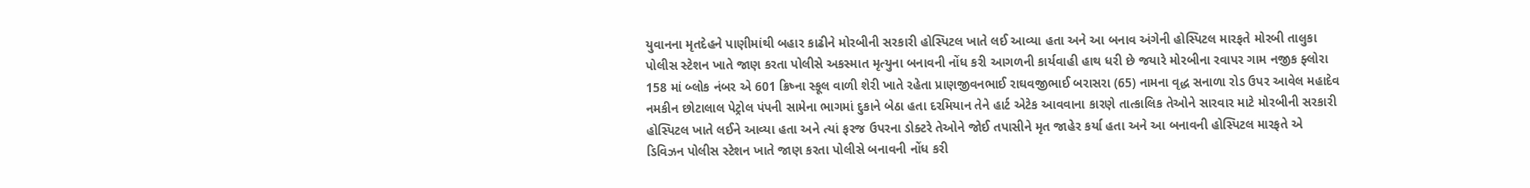યુવાનના મૃતદેહને પાણીમાંથી બહાર કાઢીને મોરબીની સરકારી હોસ્પિટલ ખાતે લઈ આવ્યા હતા અને આ બનાવ અંગેની હોસ્પિટલ મારફતે મોરબી તાલુકા પોલીસ સ્ટેશન ખાતે જાણ કરતા પોલીસે અકસ્માત મૃત્યુના બનાવની નોંધ કરી આગળની કાર્યવાહી હાથ ધરી છે જયારે મોરબીના રવાપર ગામ નજીક ફ્લોરા 158 માં બ્લોક નંબર એ 601 ક્રિષ્ના સ્કૂલ વાળી શેરી ખાતે રહેતા પ્રાણજીવનભાઈ રાઘવજીભાઈ બરાસરા (65) નામના વૃદ્ધ સનાળા રોડ ઉપર આવેલ મહાદેવ નમકીન છોટાલાલ પેટ્રોલ પંપની સામેના ભાગમાં દુકાને બેઠા હતા દરમિયાન તેને હાર્ટ એટેક આવવાના કારણે તાત્કાલિક તેઓને સારવાર માટે મોરબીની સરકારી હોસ્પિટલ ખાતે લઈને આવ્યા હતા અને ત્યાં ફરજ ઉપરના ડોક્ટરે તેઓને જોઈ તપાસીને મૃત જાહેર કર્યા હતા અને આ બનાવની હોસ્પિટલ મારફતે એ ડિવિઝન પોલીસ સ્ટેશન ખાતે જાણ કરતા પોલીસે બનાવની નોંધ કરી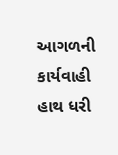આગળની કાર્યવાહી હાથ ધરી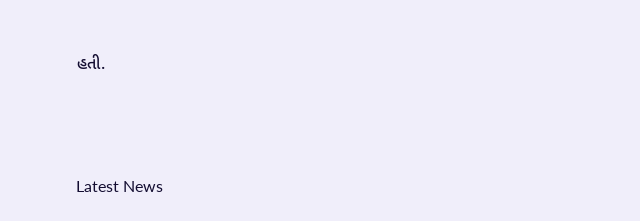હતી.






Latest News